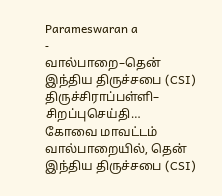Parameswaran a
-
வால்பாறை–தென் இந்திய திருச்சபை (CSI) திருச்சிராப்பள்ளி– சிறப்புசெய்தி…
கோவை மாவட்டம் வால்பாறையில், தென் இந்திய திருச்சபை (CSI)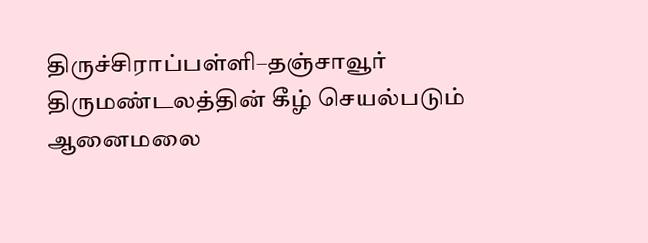திருச்சிராப்பள்ளி–தஞ்சாவூர் திருமண்டலத்தின் கீழ் செயல்படும் ஆனைமலை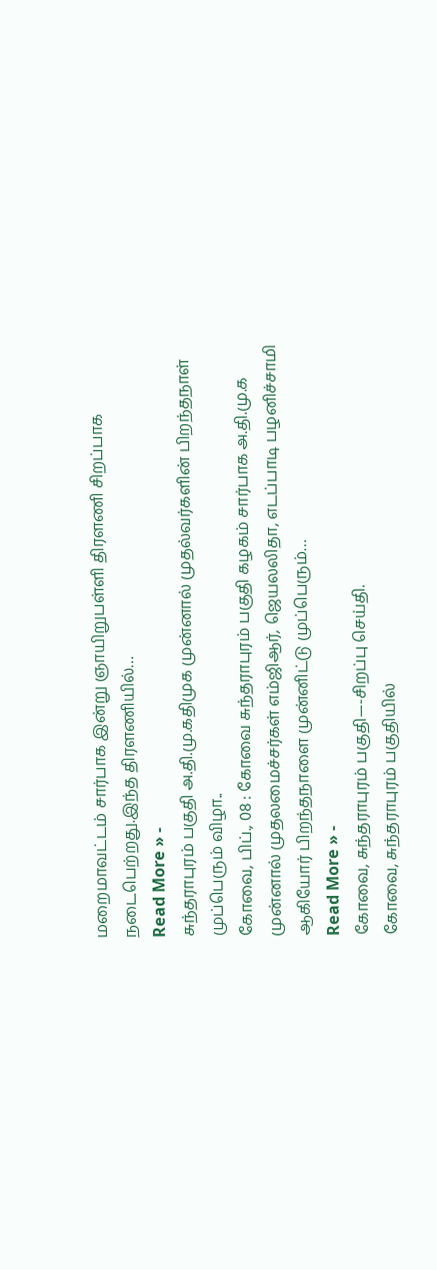மறைமாவட்டம் சார்பாக இன்று ஞாயிறுபள்ளி திரளணி சிறப்பாக நடைபெற்றது.இந்த திரளணியில்…
Read More » -
சுந்தராபுரம் பகுதி அ.தி.மு.கதிமுக முன்னால் முதல்வர்களின் பிறந்தநாள் முப்பெரும் விழா..
கோவை, பிப்., 08 : கோவை சுந்தராபுரம் பகுதி கழகம் சார்பாக அ.தி.மு.க முன்னால் முதலமைச்சர்கள் எம்ஜிஆர், ஜெயலலிதா, எடப்பாடி பழனிச்சாமி ஆகியோர் பிறந்தநாளை முன்னிட்டு முப்பெரும்…
Read More » -
கோவை, சுந்தராபுரம் பகுதி—-சிறப்பு செய்தி.
கோவை, சுந்தராபுரம் பகுதியில்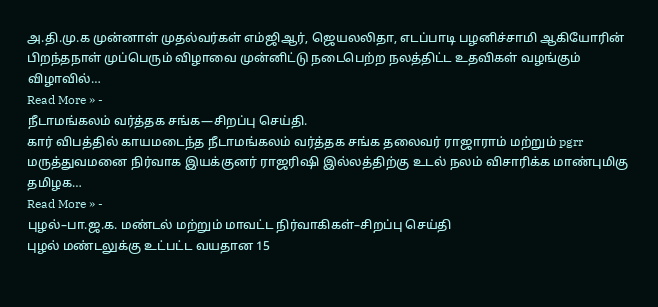அ.தி.மு.க முன்னாள் முதல்வர்கள் எம்ஜிஆர், ஜெயலலிதா, எடப்பாடி பழனிச்சாமி ஆகியோரின் பிறந்தநாள் முப்பெரும் விழாவை முன்னிட்டு நடைபெற்ற நலத்திட்ட உதவிகள் வழங்கும் விழாவில்…
Read More » -
நீடாமங்கலம் வர்த்தக சங்க—சிறப்பு செய்தி.
கார் விபத்தில் காயமடைந்த நீடாமங்கலம் வர்த்தக சங்க தலைவர் ராஜாராம் மற்றும் pgrr மருத்துவமனை நிர்வாக இயக்குனர் ராஜரிஷி இல்லத்திற்கு உடல் நலம் விசாரிக்க மாண்புமிகு தமிழக…
Read More » -
புழல்–பா.ஜ.க. மண்டல் மற்றும் மாவட்ட நிர்வாகிகள்–சிறப்பு செய்தி
புழல் மண்டலுக்கு உட்பட்ட வயதான 15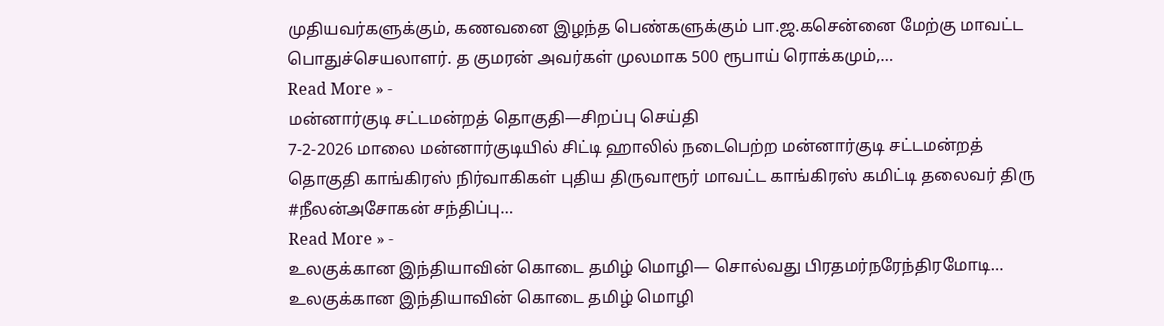முதியவர்களுக்கும், கணவனை இழந்த பெண்களுக்கும் பா.ஜ.கசென்னை மேற்கு மாவட்ட பொதுச்செயலாளர். த குமரன் அவர்கள் முலமாக 500 ரூபாய் ரொக்கமும்,…
Read More » -
மன்னார்குடி சட்டமன்றத் தொகுதி—சிறப்பு செய்தி
7-2-2026 மாலை மன்னார்குடியில் சிட்டி ஹாலில் நடைபெற்ற மன்னார்குடி சட்டமன்றத் தொகுதி காங்கிரஸ் நிர்வாகிகள் புதிய திருவாரூர் மாவட்ட காங்கிரஸ் கமிட்டி தலைவர் திரு #நீலன்அசோகன் சந்திப்பு…
Read More » -
உலகுக்கான இந்தியாவின் கொடை தமிழ் மொழி— சொல்வது பிரதமர்நரேந்திரமோடி…
உலகுக்கான இந்தியாவின் கொடை தமிழ் மொழி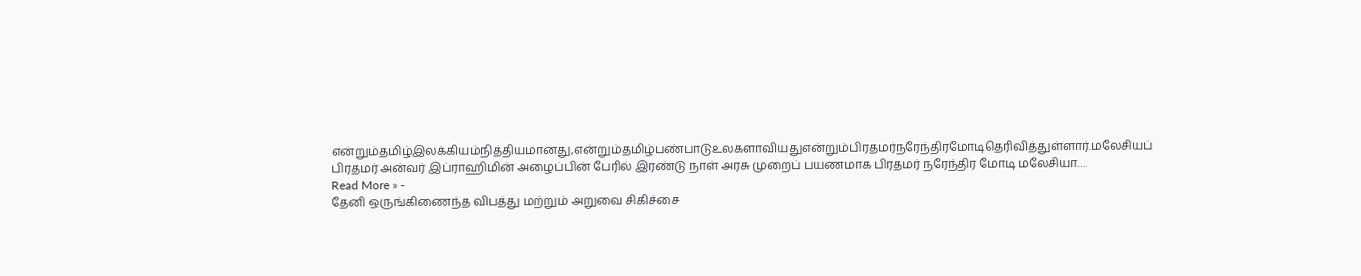என்றும்தமிழ்இலக்கியம்நித்தியமானது,என்றும்தமிழ்பண்பாடுஉலகளாவியதுஎன்றும்பிரதமர்நரேந்திரமோடிதெரிவித்துள்ளார்.மலேசியப் பிரதமர் அன்வர் இப்ராஹிமின் அழைப்பின் பேரில் இரண்டு நாள் அரசு முறைப் பயணமாக பிரதமர் நரேந்திர மோடி மலேசியா…
Read More » -
தேனி ஒருங்கிணைந்த விபத்து மற்றும் அறுவை சிகிச்சை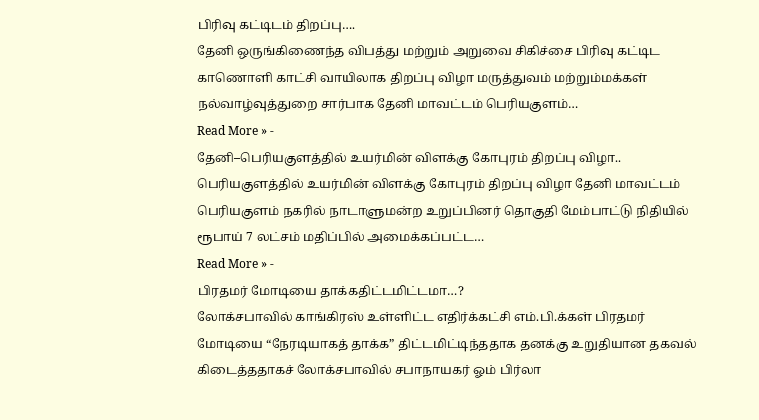பிரிவு கட்டிடம் திறப்பு….
தேனி ஒருங்கிணைந்த விபத்து மற்றும் அறுவை சிகிச்சை பிரிவு கட்டிட காணொளி காட்சி வாயிலாக திறப்பு விழா மருத்துவம் மற்றும்மக்கள் நல்வாழ்வுத்துறை சார்பாக தேனி மாவட்டம் பெரியகுளம்…
Read More » -
தேனி–பெரியகுளத்தில் உயர்மின் விளக்கு கோபுரம் திறப்பு விழா..
பெரியகுளத்தில் உயர்மின் விளக்கு கோபுரம் திறப்பு விழா தேனி மாவட்டம் பெரியகுளம் நகரில் நாடாளுமன்ற உறுப்பினர் தொகுதி மேம்பாட்டு நிதியில் ரூபாய் 7 லட்சம் மதிப்பில் அமைக்கப்பட்ட…
Read More » -
பிரதமர் மோடியை தாக்கதிட்டமிட்டமா…?
லோக்சபாவில் காங்கிரஸ் உள்ளிட்ட எதிர்க்கட்சி எம்.பி.க்கள் பிரதமர் மோடியை “நேரடியாகத் தாக்க” திட்டமிட்டிந்ததாக தனக்கு உறுதியான தகவல் கிடைத்ததாகச் லோக்சபாவில் சபாநாயகர் ஓம் பிர்லா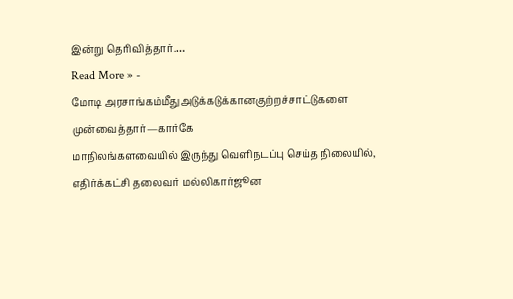இன்று தெரிவித்தார்.…
Read More » -
மோடி அரசாங்கம்மீதுஅடுக்கடுக்கானகுற்றச்சாட்டுகளை முன்வைத்தார்—கார்கே
மாநிலங்களவையில் இருந்து வெளிநடப்பு செய்த நிலையில், எதிர்க்கட்சி தலைவர் மல்லிகார்ஜூன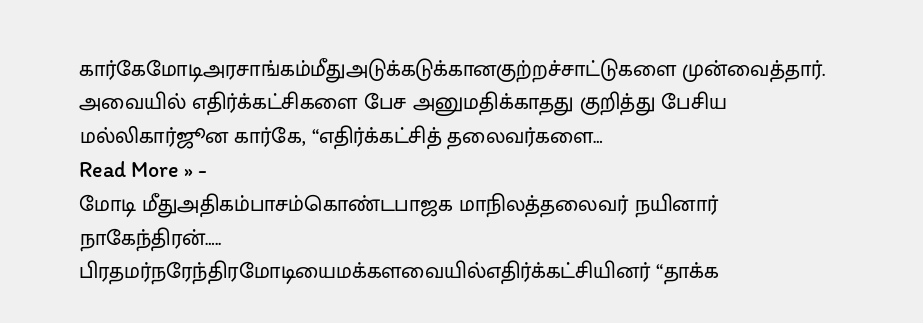கார்கேமோடிஅரசாங்கம்மீதுஅடுக்கடுக்கானகுற்றச்சாட்டுகளை முன்வைத்தார். அவையில் எதிர்க்கட்சிகளை பேச அனுமதிக்காதது குறித்து பேசிய மல்லிகார்ஜூன கார்கே, “எதிர்க்கட்சித் தலைவர்களை…
Read More » -
மோடி மீதுஅதிகம்பாசம்கொண்டபாஜக மாநிலத்தலைவர் நயினார் நாகேந்திரன்…..
பிரதமர்நரேந்திரமோடியைமக்களவையில்எதிர்க்கட்சியினர் “தாக்க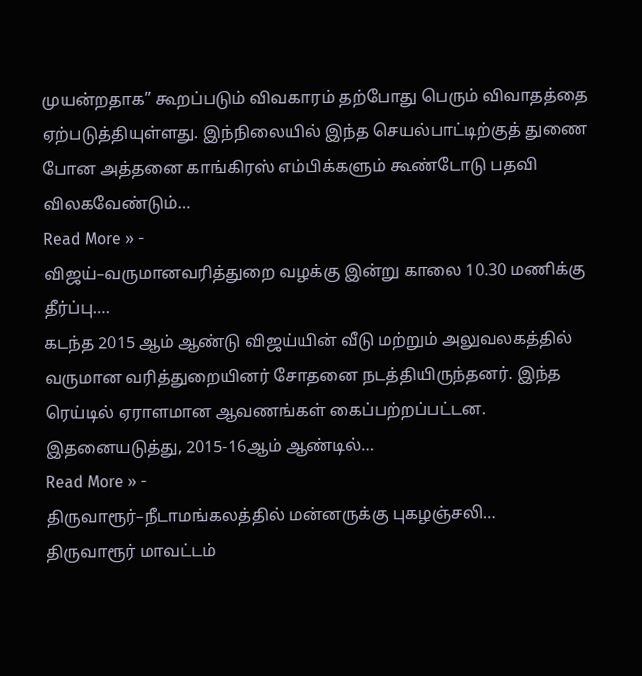முயன்றதாக” கூறப்படும் விவகாரம் தற்போது பெரும் விவாதத்தை ஏற்படுத்தியுள்ளது. இந்நிலையில் இந்த செயல்பாட்டிற்குத் துணை போன அத்தனை காங்கிரஸ் எம்பிக்களும் கூண்டோடு பதவி விலகவேண்டும்…
Read More » -
விஜய்–வருமானவரித்துறை வழக்கு இன்று காலை 10.30 மணிக்கு தீர்ப்பு….
கடந்த 2015 ஆம் ஆண்டு விஜய்யின் வீடு மற்றும் அலுவலகத்தில் வருமான வரித்துறையினர் சோதனை நடத்தியிருந்தனர். இந்த ரெய்டில் ஏராளமான ஆவணங்கள் கைப்பற்றப்பட்டன. இதனையடுத்து, 2015-16ஆம் ஆண்டில்…
Read More » -
திருவாரூர்–நீடாமங்கலத்தில் மன்னருக்கு புகழஞ்சலி…
திருவாரூர் மாவட்டம்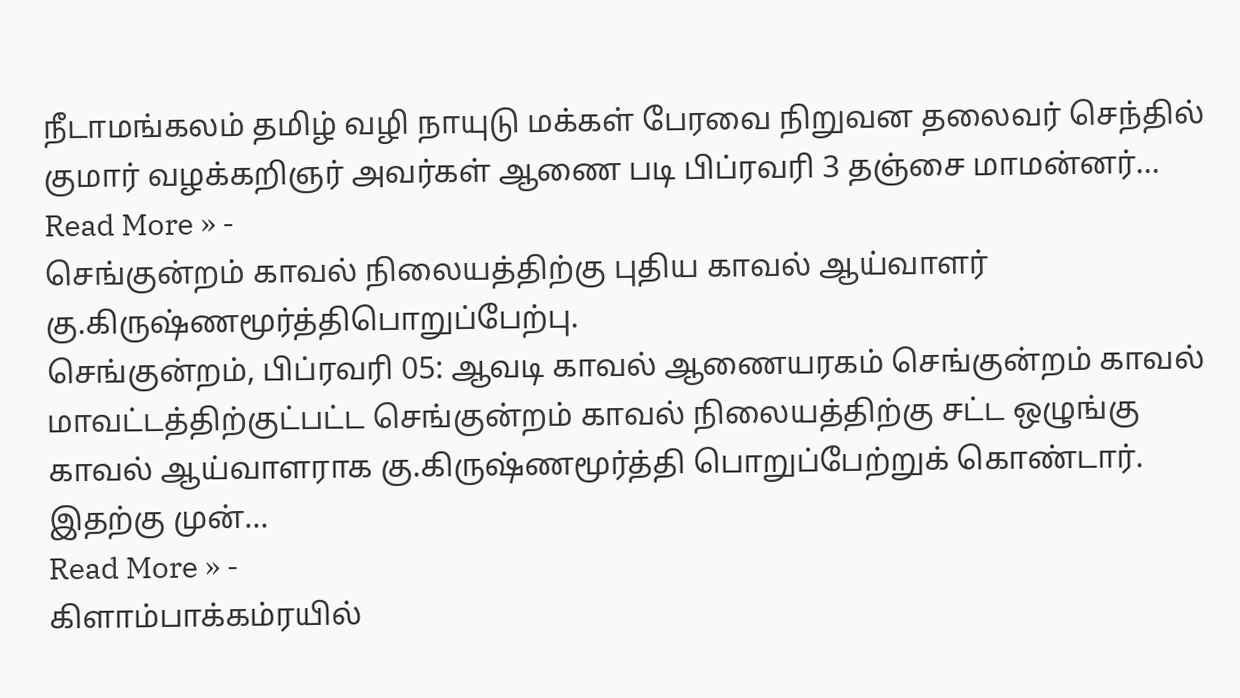நீடாமங்கலம் தமிழ் வழி நாயுடு மக்கள் பேரவை நிறுவன தலைவர் செந்தில் குமார் வழக்கறிஞர் அவர்கள் ஆணை படி பிப்ரவரி 3 தஞ்சை மாமன்னர்…
Read More » -
செங்குன்றம் காவல் நிலையத்திற்கு புதிய காவல் ஆய்வாளர் கு.கிருஷ்ணமூர்த்திபொறுப்பேற்பு.
செங்குன்றம், பிப்ரவரி 05: ஆவடி காவல் ஆணையரகம் செங்குன்றம் காவல் மாவட்டத்திற்குட்பட்ட செங்குன்றம் காவல் நிலையத்திற்கு சட்ட ஒழுங்கு காவல் ஆய்வாளராக கு.கிருஷ்ணமூர்த்தி பொறுப்பேற்றுக் கொண்டார். இதற்கு முன்…
Read More » -
கிளாம்பாக்கம்ரயில்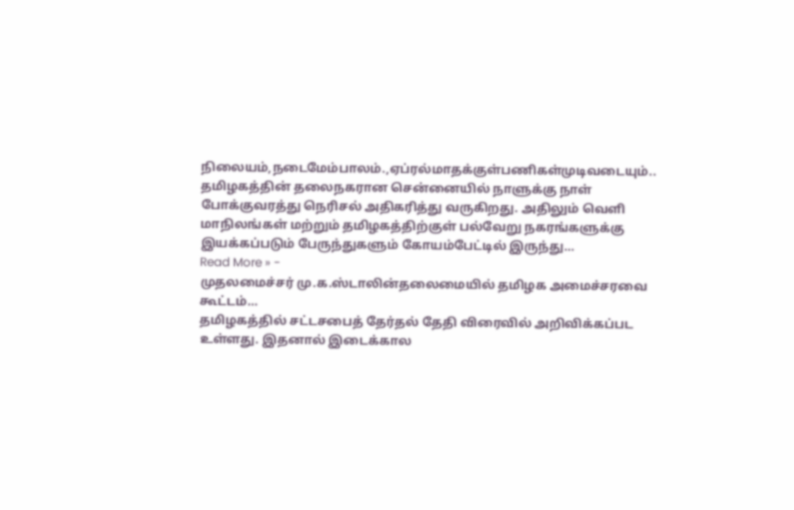நிலையம்,நடைமேம்பாலம்.,ஏப்ரல்மாதக்குள்பணிகள்முடிவடையும்..
தமிழகத்தின் தலைநகரான சென்னையில் நாளுக்கு நாள் போக்குவரத்து நெரிசல் அதிகரித்து வருகிறது. அதிலும் வெளி மாநிலங்கள் மற்றும் தமிழகத்திற்குள் பல்வேறு நகரங்களுக்கு இயக்கப்படும் பேருந்துகளும் கோயம்பேட்டில் இருந்து…
Read More » -
முதலமைச்சர் மு.க.ஸ்டாலின்தலைமையில் தமிழக அமைச்சரவை கூட்டம்…
தமிழகத்தில் சட்டசபைத் தேர்தல் தேதி விரைவில் அறிவிக்கப்பட உள்ளது. இதனால் இடைக்கால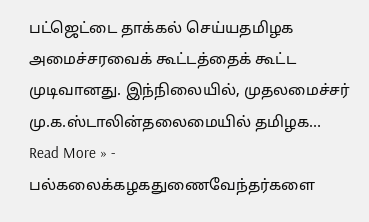பட்ஜெட்டை தாக்கல் செய்யதமிழக அமைச்சரவைக் கூட்டத்தைக் கூட்ட முடிவானது. இந்நிலையில், முதலமைச்சர் மு.க.ஸ்டாலின்தலைமையில் தமிழக…
Read More » -
பல்கலைக்கழகதுணைவேந்தர்களை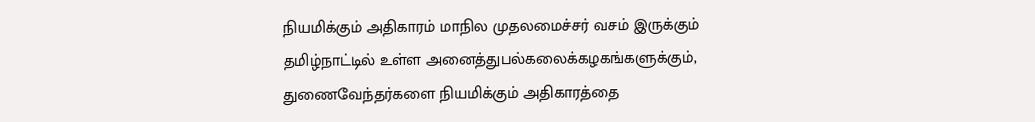நியமிக்கும் அதிகாரம் மாநில முதலமைச்சர் வசம் இருக்கும்
தமிழ்நாட்டில் உள்ள அனைத்துபல்கலைக்கழகங்களுக்கும், துணைவேந்தர்களை நியமிக்கும் அதிகாரத்தை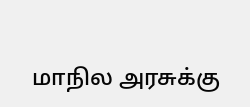மாநில அரசுக்கு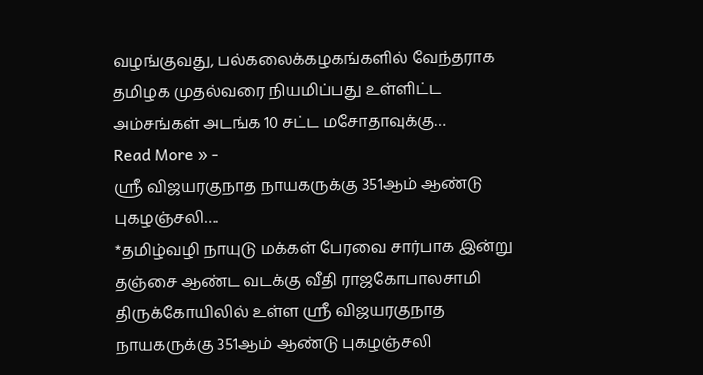வழங்குவது, பல்கலைக்கழகங்களில் வேந்தராக தமிழக முதல்வரை நியமிப்பது உள்ளிட்ட அம்சங்கள் அடங்க 10 சட்ட மசோதாவுக்கு…
Read More » -
ஶ்ரீ விஜயரகுநாத நாயகருக்கு 351ஆம் ஆண்டு புகழஞ்சலி….
*தமிழ்வழி நாயுடு மக்கள் பேரவை சார்பாக இன்று தஞ்சை ஆண்ட வடக்கு வீதி ராஜகோபாலசாமி திருக்கோயிலில் உள்ள ஶ்ரீ விஜயரகுநாத நாயகருக்கு 351ஆம் ஆண்டு புகழஞ்சலி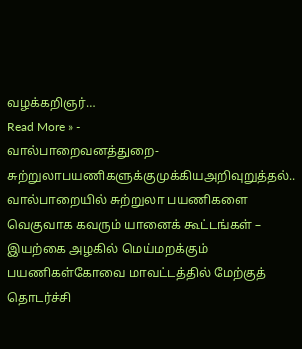வழக்கறிஞர்…
Read More » -
வால்பாறைவனத்துறை-சுற்றுலாபயணிகளுக்குமுக்கியஅறிவுறுத்தல்..
வால்பாறையில் சுற்றுலா பயணிகளை வெகுவாக கவரும் யானைக் கூட்டங்கள் – இயற்கை அழகில் மெய்மறக்கும் பயணிகள்கோவை மாவட்டத்தில் மேற்குத் தொடர்ச்சி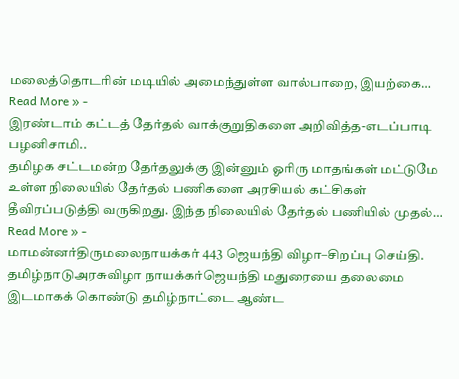மலைத்தொடரின் மடியில் அமைந்துள்ள வால்பாறை, இயற்கை…
Read More » -
இரண்டாம் கட்டத் தேர்தல் வாக்குறுதிகளை அறிவித்த-எடப்பாடி பழனிசாமி..
தமிழக சட்டமன்ற தேர்தலுக்கு இன்னும் ஓரிரு மாதங்கள் மட்டுமே உள்ள நிலையில் தேர்தல் பணிகளை அரசியல் கட்சிகள் தீவிரப்படுத்தி வருகிறது. இந்த நிலையில் தேர்தல் பணியில் முதல்…
Read More » -
மாமன்னர்திருமலைநாயக்கர் 443 ஜெயந்தி விழா–சிறப்பு செய்தி.
தமிழ்நாடுஅரசுவிழா நாயக்கர்ஜெயந்தி மதுரையை தலைமை இடமாகக் கொண்டு தமிழ்நாட்டை ஆண்ட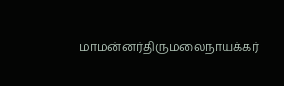மாமன்னர்திருமலைநாயக்கர்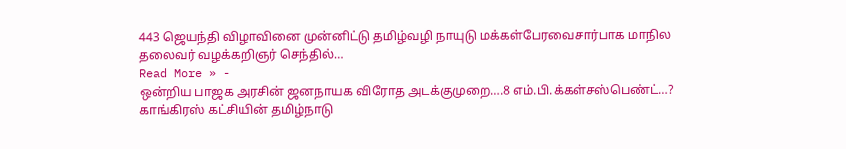443 ஜெயந்தி விழாவினை முன்னிட்டு தமிழ்வழி நாயுடு மக்கள்பேரவைசார்பாக மாநில தலைவர் வழக்கறிஞர் செந்தில்…
Read More » -
ஒன்றிய பாஜக அரசின் ஜனநாயக விரோத அடக்குமுறை….8 எம்.பி.க்கள்சஸ்பெண்ட்…?
காங்கிரஸ் கட்சியின் தமிழ்நாடு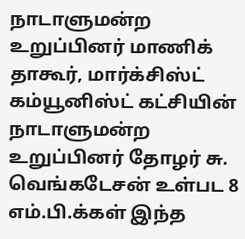நாடாளுமன்ற உறுப்பினர் மாணிக் தாகூர், மார்க்சிஸ்ட் கம்யூனிஸ்ட் கட்சியின் நாடாளுமன்ற உறுப்பினர் தோழர் சு. வெங்கடேசன் உள்பட 8 எம்.பி.க்கள் இந்த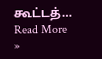கூட்டத்…
Read More »